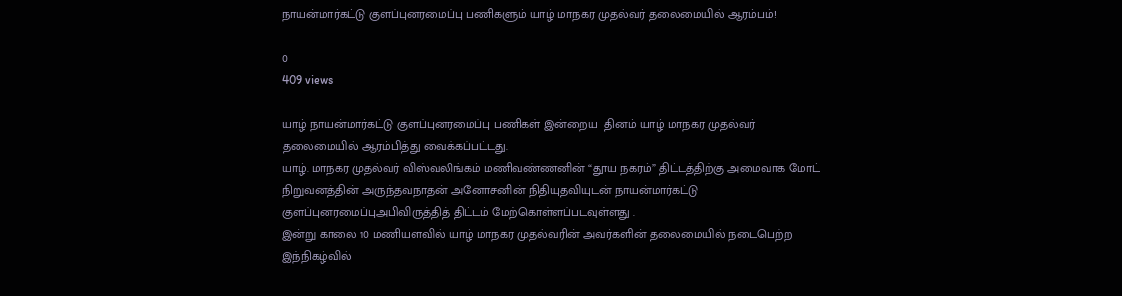நாயன்மார்கட்டு குளப்புனரமைப்பு பணிகளும் யாழ் மாநகர முதல்வர் தலைமையில் ஆரம்பம்!

0
409 views

யாழ் நாயன்மார்கட்டு குளப்புனரமைப்பு பணிகள் இன்றைய  தினம் யாழ் மாநகர முதல்வர் தலைமையில் ஆரம்பித்து வைக்கப்பட்டது.
யாழ். மாநகர முதல்வர் விஸ்வலிங்கம் மணிவண்ணனின் “தூய நகரம்” திட்டத்திற்கு அமைவாக மோட் நிறுவனத்தின் அருந்தவநாதன் அனோசனின் நிதியுதவியுடன் நாயன்மார்கட்டு குளப்புனரமைப்புஅபிவிருத்தித் திட்டம் மேற்கொள்ளப்படவுள்ளது .
இன்று காலை 10 மணியளவில் யாழ் மாநகர முதல்வரின் அவர்களின் தலைமையில் நடைபெற்ற இந்நிகழ்வில்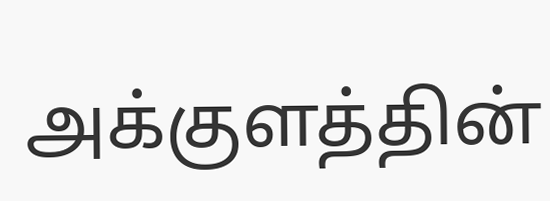அக்குளத்தின்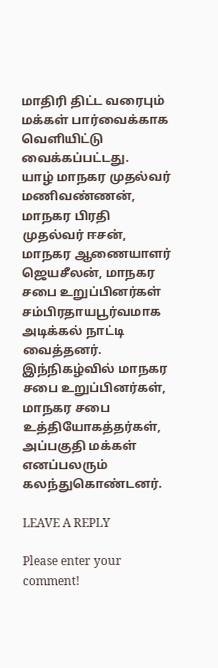மாதிரி திட்ட வரைபும் மக்கள் பார்வைக்காக வெளியிட்டு வைக்கப்பட்டது.
யாழ் மாநகர முதல்வர் மணிவண்ணன், மாநகர பிரதி முதல்வர் ஈசன், மாநகர ஆணையாளர் ஜெயசீலன், மாநகர சபை உறுப்பினர்கள் சம்பிரதாயபூர்வமாக அடிக்கல் நாட்டி வைத்தனர்.
இந்நிகழ்வில் மாநகர சபை உறுப்பினர்கள், மாநகர சபை உத்தியோகத்தர்கள்,  அப்பகுதி மக்கள் எனப்பலரும் கலந்துகொண்டனர்.

LEAVE A REPLY

Please enter your comment!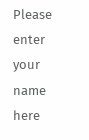Please enter your name here